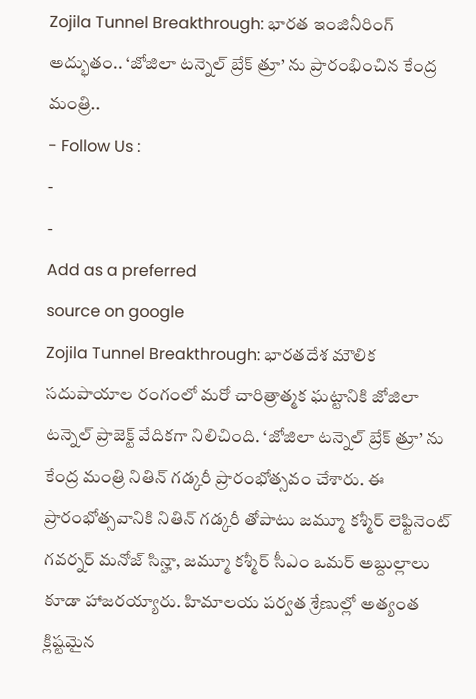Zojila Tunnel Breakthrough: భారత ఇంజినీరింగ్ అద్భుతం.. ‘జోజిలా టన్నెల్ బ్రేక్ త్రూ’ ను ప్రారంభించిన కేంద్ర మంత్రి..
- Follow Us :
-
-
Add as a preferred
source on google
Zojila Tunnel Breakthrough: భారతదేశ మౌలిక సదుపాయాల రంగంలో మరో చారిత్రాత్మక ఘట్టానికి జోజిలా టన్నెల్ ప్రాజెక్ట్ వేదికగా నిలిచింది. ‘జోజిలా టన్నెల్ బ్రేక్ త్రూ’ ను కేంద్ర మంత్రి నితిన్ గడ్కరీ ప్రారంభోత్సవం చేశారు. ఈ ప్రారంభోత్సవానికి నితిన్ గడ్కరీ తోపాటు జమ్మూ కశ్మీర్ లెఫ్టినెంట్ గవర్నర్ మనోజ్ సిన్హా, జమ్మూ కశ్మీర్ సీఎం ఒమర్ అబ్దుల్లాలు కూడా హాజరయ్యారు. హిమాలయ పర్వత శ్రేణుల్లో అత్యంత క్లిష్టమైన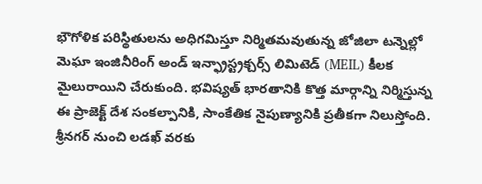భౌగోళిక పరిస్థితులను అధిగమిస్తూ నిర్మితమవుతున్న జోజిలా టన్నెల్లో మెఘా ఇంజినీరింగ్ అండ్ ఇన్ఫ్రాస్ట్రక్చర్స్ లిమిటెడ్ (MEIL) కీలక మైలురాయిని చేరుకుంది. భవిష్యత్ భారతానికి కొత్త మార్గాన్ని నిర్మిస్తున్న ఈ ప్రాజెక్ట్ దేశ సంకల్పానికి, సాంకేతిక నైపుణ్యానికి ప్రతీకగా నిలుస్తోంది.
శ్రీనగర్ నుంచి లడఖ్ వరకు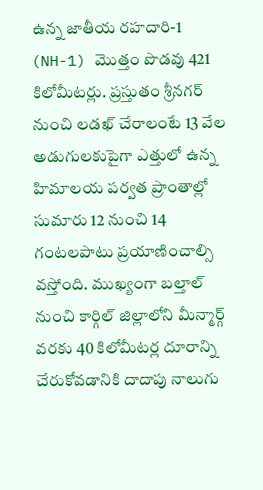ఉన్న జాతీయ రహదారి-1 (NH-1) మొత్తం పొడవు 421 కిలోమీటర్లు. ప్రస్తుతం శ్రీనగర్ నుంచి లడఖ్ చేరాలంటే 13 వేల అడుగులకుపైగా ఎత్తులో ఉన్న హిమాలయ పర్వత ప్రాంతాల్లో సుమారు 12 నుంచి 14 గంటలపాటు ప్రయాణించాల్సి వస్తోంది. ముఖ్యంగా బల్తాల్ నుంచి కార్గిల్ జిల్లాలోని మీన్మార్గ్ వరకు 40 కిలోమీటర్ల దూరాన్ని చేరుకోవడానికి దాదాపు నాలుగు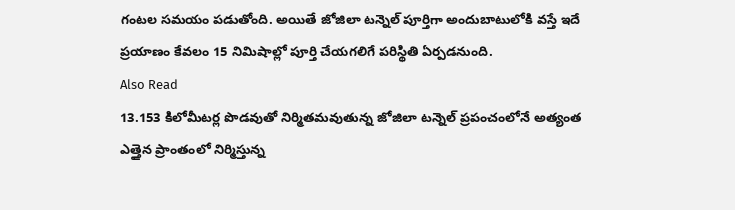గంటల సమయం పడుతోంది. అయితే జోజిలా టన్నెల్ పూర్తిగా అందుబాటులోకి వస్తే ఇదే ప్రయాణం కేవలం 15 నిమిషాల్లో పూర్తి చేయగలిగే పరిస్థితి ఏర్పడనుంది.
Also Read
13.153 కిలోమీటర్ల పొడవుతో నిర్మితమవుతున్న జోజిలా టన్నెల్ ప్రపంచంలోనే అత్యంత ఎత్తైన ప్రాంతంలో నిర్మిస్తున్న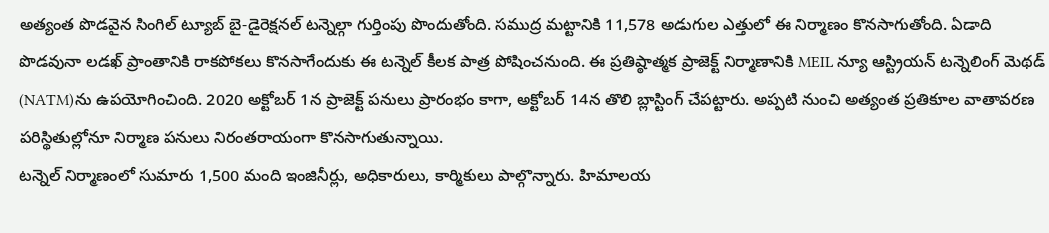అత్యంత పొడవైన సింగిల్ ట్యూబ్ బై-డైరెక్షనల్ టన్నెల్గా గుర్తింపు పొందుతోంది. సముద్ర మట్టానికి 11,578 అడుగుల ఎత్తులో ఈ నిర్మాణం కొనసాగుతోంది. ఏడాది పొడవునా లడఖ్ ప్రాంతానికి రాకపోకలు కొనసాగేందుకు ఈ టన్నెల్ కీలక పాత్ర పోషించనుంది. ఈ ప్రతిష్ఠాత్మక ప్రాజెక్ట్ నిర్మాణానికి MEIL న్యూ ఆస్ట్రియన్ టన్నెలింగ్ మెథడ్ (NATM)ను ఉపయోగించింది. 2020 అక్టోబర్ 1న ప్రాజెక్ట్ పనులు ప్రారంభం కాగా, అక్టోబర్ 14న తొలి బ్లాస్టింగ్ చేపట్టారు. అప్పటి నుంచి అత్యంత ప్రతికూల వాతావరణ పరిస్థితుల్లోనూ నిర్మాణ పనులు నిరంతరాయంగా కొనసాగుతున్నాయి.
టన్నెల్ నిర్మాణంలో సుమారు 1,500 మంది ఇంజినీర్లు, అధికారులు, కార్మికులు పాల్గొన్నారు. హిమాలయ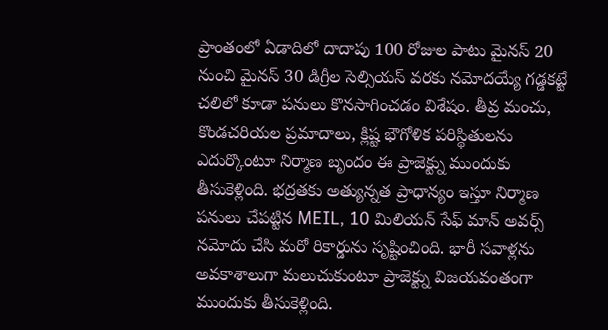ప్రాంతంలో ఏడాదిలో దాదాపు 100 రోజుల పాటు మైనస్ 20 నుంచి మైనస్ 30 డిగ్రీల సెల్సియస్ వరకు నమోదయ్యే గడ్డకట్టే చలిలో కూడా పనులు కొనసాగించడం విశేషం. తీవ్ర మంచు, కొండచరియల ప్రమాదాలు, క్లిష్ట భౌగోళిక పరిస్థితులను ఎదుర్కొంటూ నిర్మాణ బృందం ఈ ప్రాజెక్ట్ను ముందుకు తీసుకెళ్లింది. భద్రతకు అత్యున్నత ప్రాధాన్యం ఇస్తూ నిర్మాణ పనులు చేపట్టిన MEIL, 10 మిలియన్ సేఫ్ మాన్ అవర్స్ నమోదు చేసి మరో రికార్డును సృష్టించింది. భారీ సవాళ్లను అవకాశాలుగా మలుచుకుంటూ ప్రాజెక్ట్ను విజయవంతంగా ముందుకు తీసుకెళ్లింది.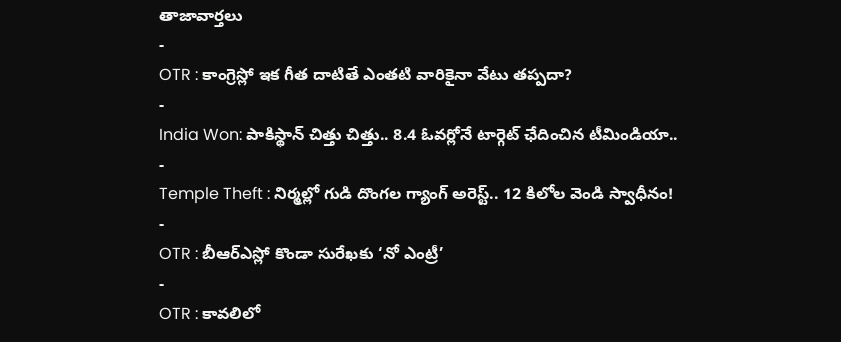తాజావార్తలు
-
OTR : కాంగ్రెస్లో ఇక గీత దాటితే ఎంతటి వారికైనా వేటు తప్పదా?
-
India Won: పాకిస్థాన్ చిత్తు చిత్తు.. 8.4 ఓవర్లోనే టార్గెట్ ఛేదించిన టీమిండియా..
-
Temple Theft : నిర్మల్లో గుడి దొంగల గ్యాంగ్ అరెస్ట్.. 12 కిలోల వెండి స్వాధీనం!
-
OTR : బీఆర్ఎస్లో కొండా సురేఖకు ‘నో ఎంట్రీ’
-
OTR : కావలిలో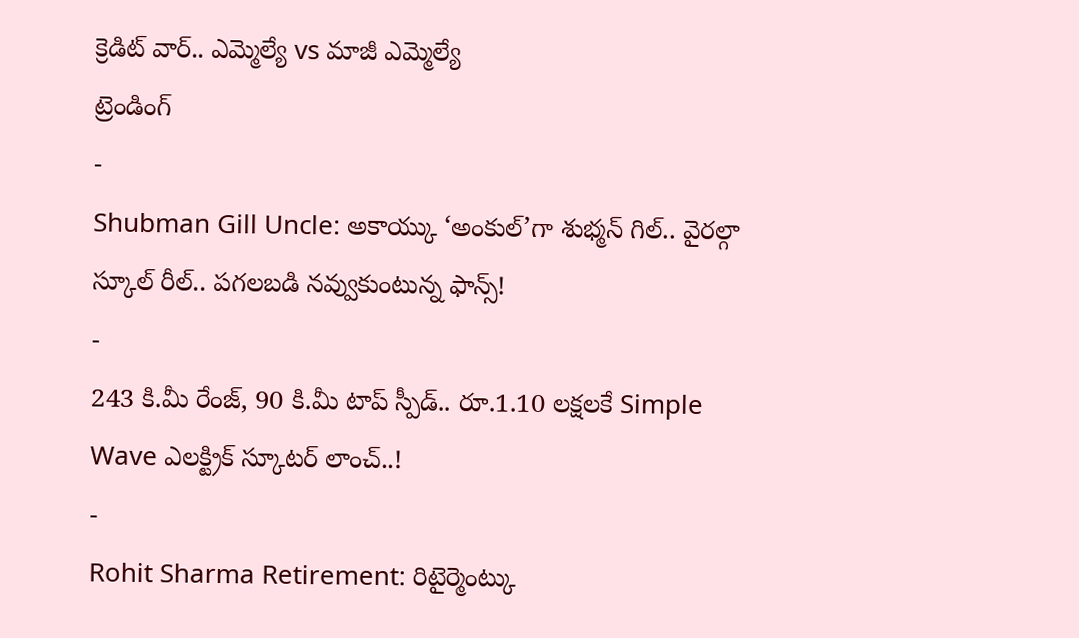క్రెడిట్ వార్.. ఎమ్మెల్యే vs మాజీ ఎమ్మెల్యే
ట్రెండింగ్
-
Shubman Gill Uncle: అకాయ్కు ‘అంకుల్’గా శుభ్మన్ గిల్.. వైరల్గా స్కూల్ రీల్.. పగలబడి నవ్వుకుంటున్న ఫాన్స్!
-
243 కి.మీ రేంజ్, 90 కి.మీ టాప్ స్పీడ్.. రూ.1.10 లక్షలకే Simple Wave ఎలక్ట్రిక్ స్కూటర్ లాంచ్..!
-
Rohit Sharma Retirement: రిటైర్మెంట్కు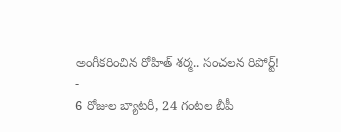అంగీకరించిన రోహిత్ శర్మ.. సంచలన రిపోర్ట్!
-
6 రోజుల బ్యాటరీ, 24 గంటల బీపీ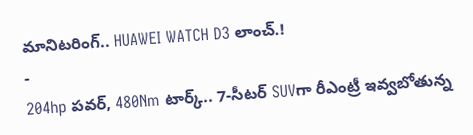మానిటరింగ్.. HUAWEI WATCH D3 లాంచ్.!
-
204hp పవర్, 480Nm టార్క్.. 7-సీటర్ SUVగా రీఎంట్రీ ఇవ్వబోతున్న